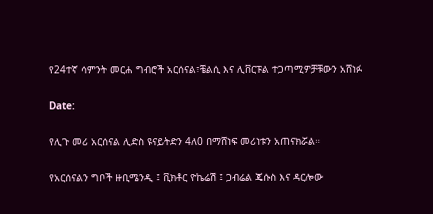የ24ተኛ ሳምንት መርሐ ግብሮች አርሰናል፣ቼልሲ እና ሊቨርፑል ተጋጣሚዎቻቹውን አሸነፉ

Date:

የሊጉ መሪ አርሰናል ሊድስ ዩናይትድን 4ለ0 በማሸነፍ መሪነቱን አጠናክሯል።

የአርሰናልን ግቦች ዙቢሜንዲ ፤ ቪክቶር ዮኬሬሽ ፤ ጋብሬል ጄሱስ እና ዳርሎው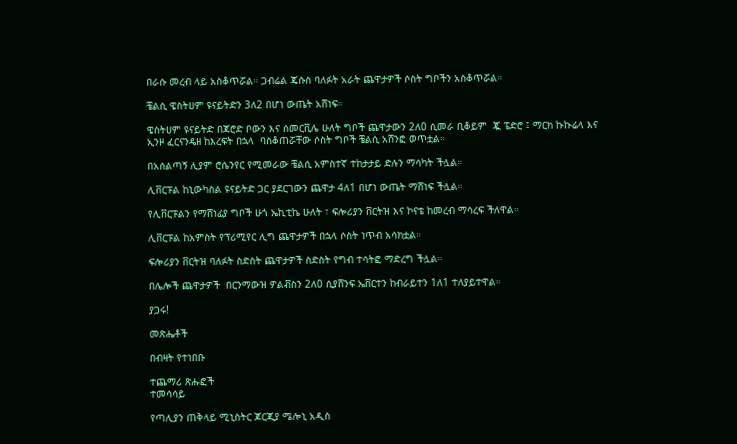በራሱ መረብ ላይ አስቆጥሯል። ጋብሬል ጄሱስ ባለፉት አራት ጨዋታዎች ሶስት ግቦችን አስቆጥሯል።

ቼልሲ ዌስትሀም ዩናይትድን 3ለ2 በሆነ ውጤት አሸነፍ።

ዌስትሀም ዩናይትድ በጃሮድ ቦውን እና ሰመርቪሌ ሁለት ግቦች ጨዋታውን 2ለ0 ሲመራ ቢቆይም  ጇ ፔድሮ ፤ ማርክ ኩኩሬላ እና ኢንዞ ፈርናንዴዘ ከእረፍት በኋላ  ባስቆጠሯቸው ሶስት ግቦች ቼልሲ አሸንፎ ወጥቷል።

በአሰልጣኝ ሊያም ሮሴንየር የሚመራው ቼልሲ አምስተኛ ተከታታይ ድሉን ማሳካት ችሏል።

ሊቨርፑል ከኒውካስል ዩናይትድ ጋር ያደርገውን ጨዋታ 4ለ1 በሆነ ውጤት ማሸነፍ ችሏል።

የሊቨርፑልን የማሸነፊያ ግቦች ሁጎ ኤኪቲኬ ሁለት ፣ ፍሎሪያን ቨርትዝ እና ኮናቴ ከመረብ ማሳረፍ ችለዋል።

ሊቨርፑል ከአምስት የፕሪሚየር ሊግ ጨዋታዎች በኋላ ሶስት ነጥብ አሳክቷል።

ፍሎሪያን ቨርትዝ ባለፉት ስድስት ጨዋታዎች ስድስት የግብ ተሳትፎ ማድረግ ችሏል።

በሌሎች ጨዋታዎች  በርንማውዝ ዎልቭስን 2ለ0 ሲያሸንፍ ኤቨርተን ከብራይተን 1ለ1 ተለያይተዋል።

ያጋሩ!

መጽሔቶች

በብዛት የተነበቡ

ተጨማሪ ጽሑፎች
ተመሳሳይ

የጣሊያን ጠቅላይ ሚኒስትር ጆርጂያ ሜሎኒ አዲስ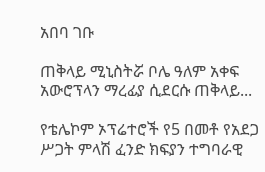አበባ ገቡ

ጠቅላይ ሚኒስትሯ ቦሌ ዓለም አቀፍ አውሮፕላን ማረፊያ ሲደርሱ ጠቅላይ...

የቴሌኮም ኦፕሬተሮች የ5 በመቶ የአደጋ ሥጋት ምላሽ ፈንድ ክፍያን ተግባራዊ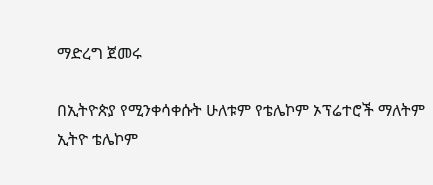ማድረግ ጀመሩ

በኢትዮጵያ የሚንቀሳቀሱት ሁለቱም የቴሌኮም ኦፕሬተሮች ማለትም ኢትዮ ቴሌኮም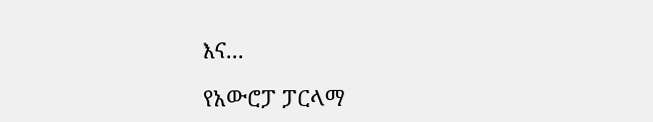እና...

የአውሮፓ ፓርላማ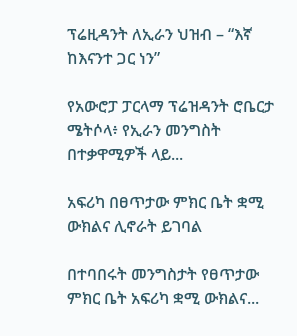ፕሬዚዳንት ለኢራን ህዝብ – “እኛ ከእናንተ ጋር ነን”

የአውሮፓ ፓርላማ ፕሬዝዳንት ሮቤርታ ሜትሶላ፥ የኢራን መንግስት በተቃዋሚዎች ላይ...

አፍሪካ በፀጥታው ምክር ቤት ቋሚ ውክልና ሊኖራት ይገባል

በተባበሩት መንግስታት የፀጥታው ምክር ቤት አፍሪካ ቋሚ ውክልና...